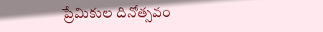ప్రేమికుల దినోత్సవం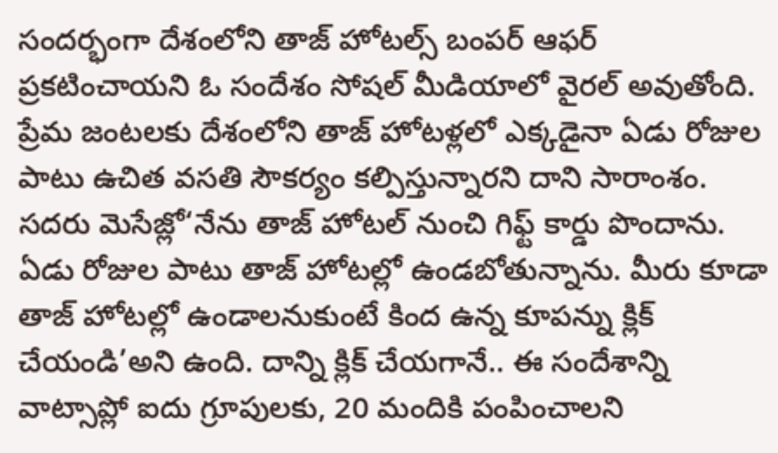సందర్భంగా దేశంలోని తాజ్ హోటల్స్ బంపర్ ఆఫర్ ప్రకటించాయని ఓ సందేశం సోషల్ మీడియాలో వైరల్ అవుతోంది. ప్రేమ జంటలకు దేశంలోని తాజ్ హోటళ్లలో ఎక్కడైనా ఏడు రోజుల పాటు ఉచిత వసతి సౌకర్యం కల్పిస్తున్నారని దాని సారాంశం. సదరు మెసేజ్లో‘నేను తాజ్ హోటల్ నుంచి గిఫ్ట్ కార్డు పొందాను. ఏడు రోజుల పాటు తాజ్ హోటల్లో ఉండబోతున్నాను. మీరు కూడా తాజ్ హోటల్లో ఉండాలనుకుంటే కింద ఉన్న కూపన్ను క్లిక్ చేయండి’అని ఉంది. దాన్ని క్లిక్ చేయగానే.. ఈ సందేశాన్ని వాట్సాప్లో ఐదు గ్రూపులకు, 20 మందికి పంపించాలని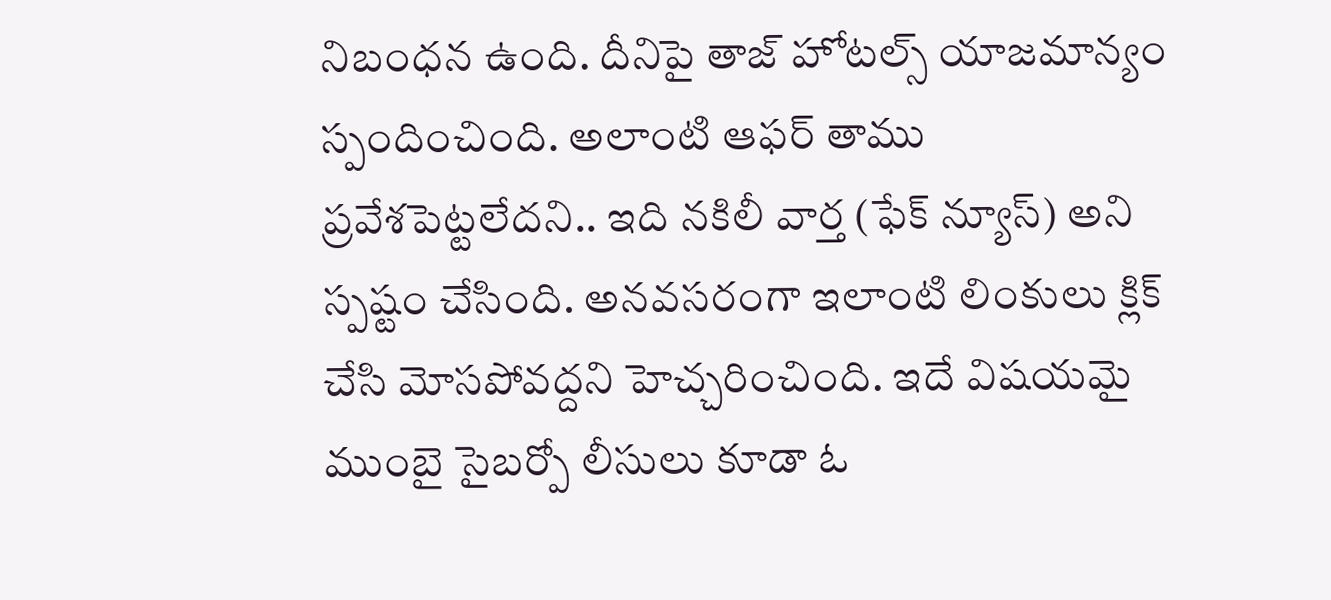నిబంధన ఉంది. దీనిపై తాజ్ హోటల్స్ యాజమాన్యం స్పందించింది. అలాంటి ఆఫర్ తాము ప్రవేశపెట్టలేదని.. ఇది నకిలీ వార్త (ఫేక్ న్యూస్) అని స్పష్టం చేసింది. అనవసరంగా ఇలాంటి లింకులు క్లిక్ చేసి మోసపోవద్దని హెచ్చరించింది. ఇదే విషయమై ముంబై సైబర్పో లీసులు కూడా ఓ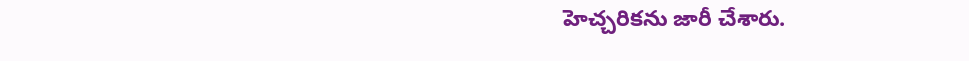హెచ్చరికను జారీ చేశారు.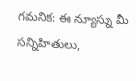గమనిక: ఈ న్యూస్ను మీ సన్నిహితులు,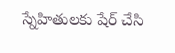స్నేహితులకు షేర్ చేసి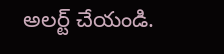అలర్ట్ చేయండి.